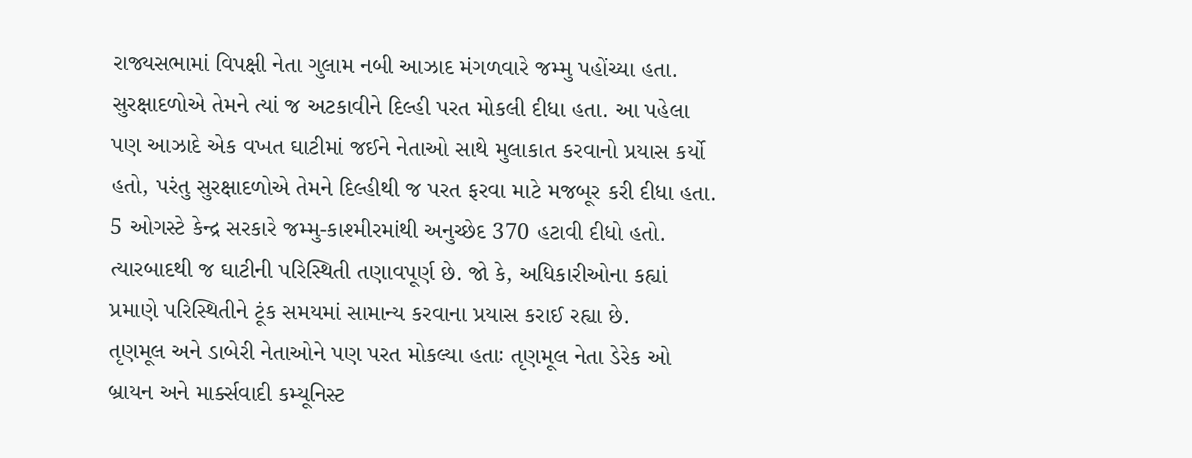રાજ્યસભામાં વિપક્ષી નેતા ગુલામ નબી આઝાદ મંગળવારે જમ્મુ પહોંચ્યા હતા. સુરક્ષાદળોએ તેમને ત્યાં જ અટકાવીને દિલ્હી પરત મોકલી દીધા હતા. આ પહેલા પણ આઝાદે એક વખત ઘાટીમાં જઈને નેતાઓ સાથે મુલાકાત કરવાનો પ્રયાસ કર્યો હતો, પરંતુ સુરક્ષાદળોએ તેમને દિલ્હીથી જ પરત ફરવા માટે મજબૂર કરી દીધા હતા.
5 ઓગસ્ટે કેન્દ્ર સરકારે જમ્મુ-કાશ્મીરમાંથી અનુચ્છેદ 370 હટાવી દીધો હતો. ત્યારબાદથી જ ઘાટીની પરિસ્થિતી તણાવપૂર્ણ છે. જો કે, અધિકારીઓના કહ્યાં પ્રમાણે પરિસ્થિતીને ટૂંક સમયમાં સામાન્ય કરવાના પ્રયાસ કરાઈ રહ્યા છે.
તૃણમૂલ અને ડાબેરી નેતાઓને પણ પરત મોકલ્યા હતાઃ તૃણમૂલ નેતા ડેરેક ઓ બ્રાયન અને માર્ક્સવાદી કમ્યૂનિસ્ટ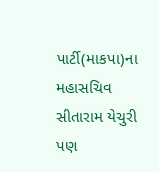પાર્ટી(માકપા)ના મહાસચિવ સીતારામ યેચુરી પણ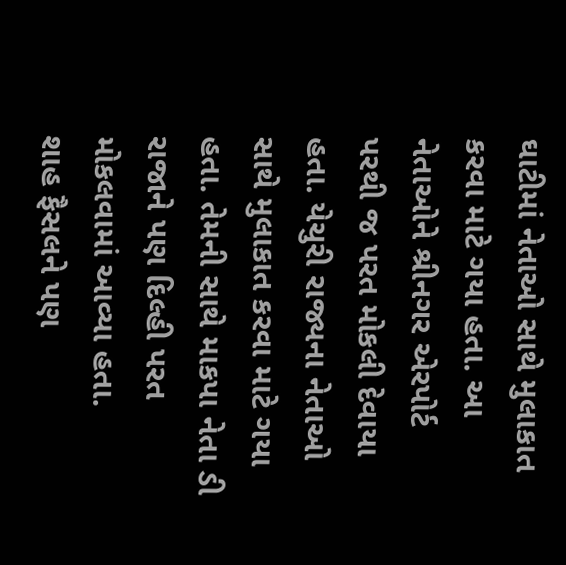ઘાટીમાં નેતાઓ સાથે મુલાકાત કરવા માટે ગયા હતા. આ નેતાઓને શ્રીનગર એરપોર્ટ પરથી જ પરત મોકલી દેવાયા હતા. યેચુરી રાજ્યના નેતાઓ સાથે મુલાકાત કરવા માટે ગયા હતા. તેમની સાથે માકપા નેતા ડી રાજાને પણ દિલ્હી પરત મોકલવામાં આવ્યા હતા.
શાહ ફૈસલને પણ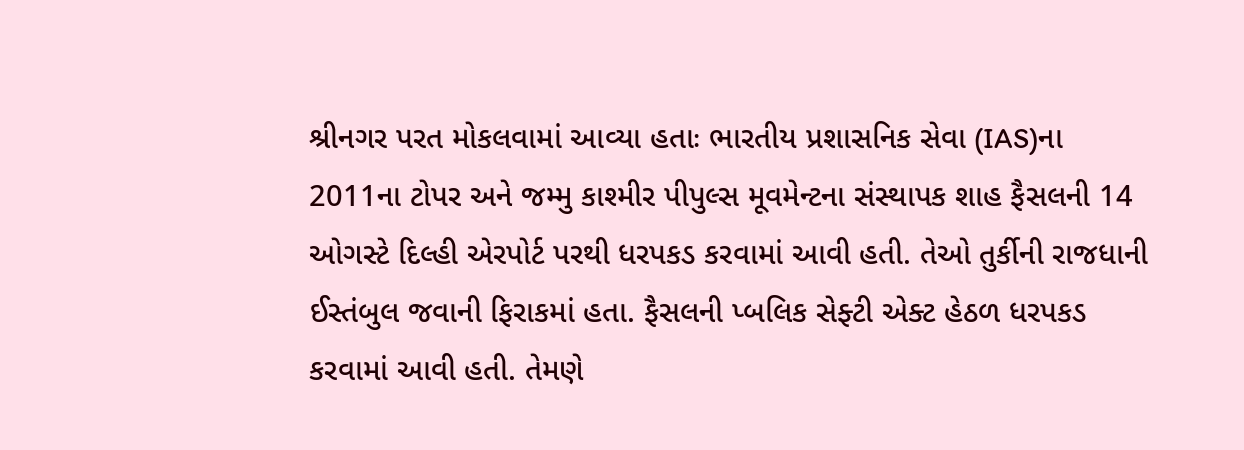શ્રીનગર પરત મોકલવામાં આવ્યા હતાઃ ભારતીય પ્રશાસનિક સેવા (IAS)ના 2011ના ટોપર અને જમ્મુ કાશ્મીર પીપુલ્સ મૂવમેન્ટના સંસ્થાપક શાહ ફૈસલની 14 ઓગસ્ટે દિલ્હી એરપોર્ટ પરથી ધરપકડ કરવામાં આવી હતી. તેઓ તુર્કીની રાજધાની ઈસ્તંબુલ જવાની ફિરાકમાં હતા. ફૈસલની પ્બલિક સેફ્ટી એક્ટ હેઠળ ધરપકડ કરવામાં આવી હતી. તેમણે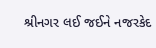શ્રીનગર લઈ જઈને નજરકેદ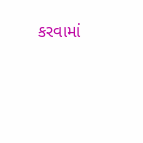કરવામાં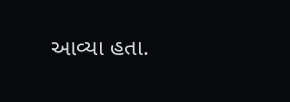આવ્યા હતા.